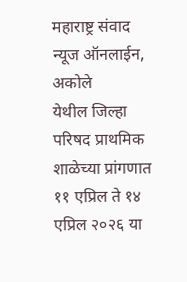महाराष्ट्र संवाद न्यूज ऑनलाईन, अकोले
येथील जिल्हा परिषद प्राथमिक शाळेच्या प्रांगणात ११ एप्रिल ते १४ एप्रिल २०२६ या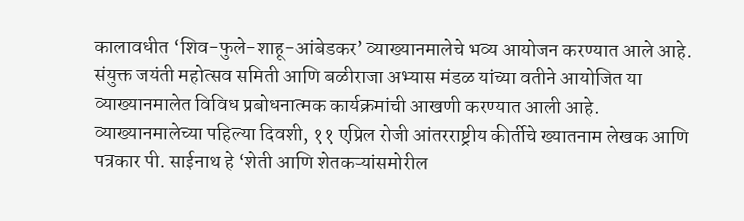कालावधीत ‘शिव-फुले-शाहू-आंबेडकर’ व्याख्यानमालेचे भव्य आयोजन करण्यात आले आहे. संयुक्त जयंती महोत्सव समिती आणि बळीराजा अभ्यास मंडळ यांच्या वतीने आयोजित या व्याख्यानमालेत विविध प्रबोधनात्मक कार्यक्रमांची आखणी करण्यात आली आहे.
व्याख्यानमालेच्या पहिल्या दिवशी, ११ एप्रिल रोजी आंतरराष्ट्रीय कीर्तीचे ख्यातनाम लेखक आणि पत्रकार पी. साईनाथ हे ‘शेती आणि शेतकऱ्यांसमोरील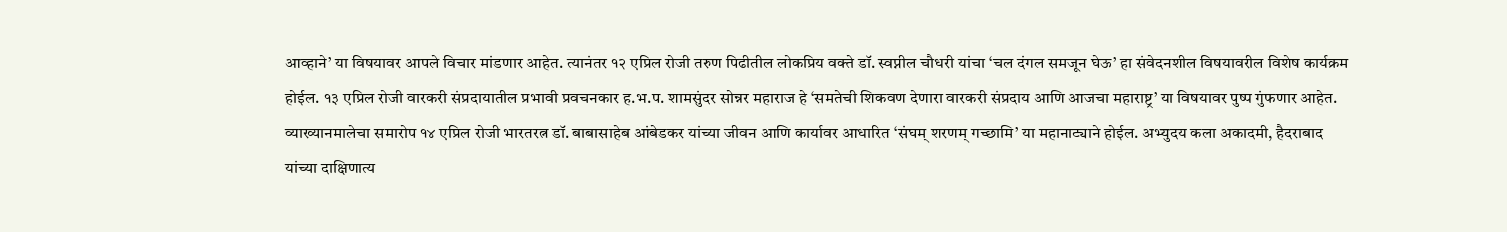आव्हाने’ या विषयावर आपले विचार मांडणार आहेत. त्यानंतर १२ एप्रिल रोजी तरुण पिढीतील लोकप्रिय वक्ते डॉ. स्वप्नील चौधरी यांचा ‘चल दंगल समजून घेऊ’ हा संवेदनशील विषयावरील विशेष कार्यक्रम होईल. १३ एप्रिल रोजी वारकरी संप्रदायातील प्रभावी प्रवचनकार ह.भ.प. शामसुंदर सोन्नर महाराज हे ‘समतेची शिकवण देणारा वारकरी संप्रदाय आणि आजचा महाराष्ट्र’ या विषयावर पुष्प गुंफणार आहेत.
व्याख्यानमालेचा समारोप १४ एप्रिल रोजी भारतरत्न डॉ. बाबासाहेब आंबेडकर यांच्या जीवन आणि कार्यावर आधारित ‘संघम् शरणम् गच्छामि’ या महानाट्याने होईल. अभ्युदय कला अकादमी, हैदराबाद यांच्या दाक्षिणात्य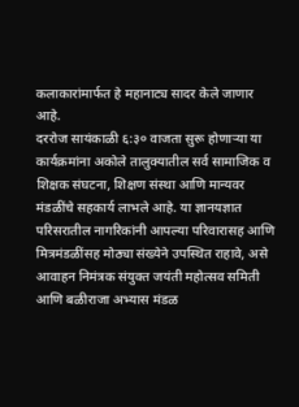कलाकारांमार्फत हे महानाट्य सादर केले जाणार आहे.
दररोज सायंकाळी ६:३० वाजता सुरू होणाऱ्या या कार्यक्रमांना अकोले तालुक्यातील सर्व सामाजिक व शिक्षक संघटना, शिक्षण संस्था आणि मान्यवर मंडळींचे सहकार्य लाभले आहे. या ज्ञानयज्ञात परिसरातील नागरिकांनी आपल्या परिवारासह आणि मित्रमंडळींसह मोठ्या संख्येने उपस्थित राहावे, असे आवाहन निमंत्रक संयुक्त जयंती महोत्सव समिती आणि बळीराजा अभ्यास मंडळ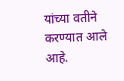यांच्या वतीने करण्यात आले आहे.